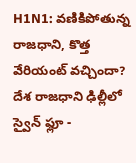H1N1: వణికిపోతున్న రాజధాని, కొత్త వేరియంట్ వచ్చిందా?
దేశ రాజధాని ఢిల్లీలో స్వైన్ ఫ్లూ -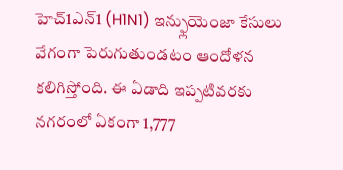హెచ్1ఎన్1 (H1N1) ఇన్ఫ్లుయెంజా కేసులు వేగంగా పెరుగుతుండటం ఆందోళన కలిగిస్తోంది. ఈ ఏడాది ఇప్పటివరకు నగరంలో ఏకంగా 1,777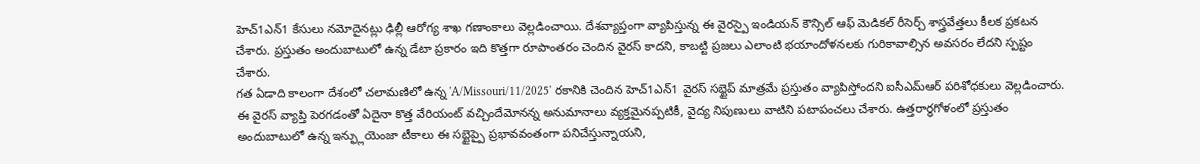హెచ్1ఎన్1 కేసులు నమోదైనట్లు ఢిల్లీ ఆరోగ్య శాఖ గణాంకాలు వెల్లడించాయి. దేశవ్యాప్తంగా వ్యాపిస్తున్న ఈ వైరస్పై ఇండియన్ కౌన్సిల్ ఆఫ్ మెడికల్ రీసెర్చ్ శాస్త్రవేత్తలు కీలక ప్రకటన చేశారు. ప్రస్తుతం అందుబాటులో ఉన్న డేటా ప్రకారం ఇది కొత్తగా రూపాంతరం చెందిన వైరస్ కాదని, కాబట్టి ప్రజలు ఎలాంటి భయాందోళనలకు గురికావాల్సిన అవసరం లేదని స్పష్టం చేశారు.
గత ఏడాది కాలంగా దేశంలో చలామణిలో ఉన్న 'A/Missouri/11/2025' రకానికి చెందిన హెచ్1ఎన్1 వైరస్ సబ్టైప్ మాత్రమే ప్రస్తుతం వ్యాపిస్తోందని ఐసీఎమ్ఆర్ పరిశోధకులు వెల్లడించారు. ఈ వైరస్ వ్యాప్తి పెరగడంతో ఏదైనా కొత్త వేరియంట్ వచ్చిందేమోనన్న అనుమానాలు వ్యక్తమైనప్పటికీ, వైద్య నిపుణులు వాటిని పటాపంచలు చేశారు. ఉత్తరార్ధగోళంలో ప్రస్తుతం అందుబాటులో ఉన్న ఇన్ఫ్లుయెంజా టీకాలు ఈ సబ్టైప్పై ప్రభావవంతంగా పనిచేస్తున్నాయని,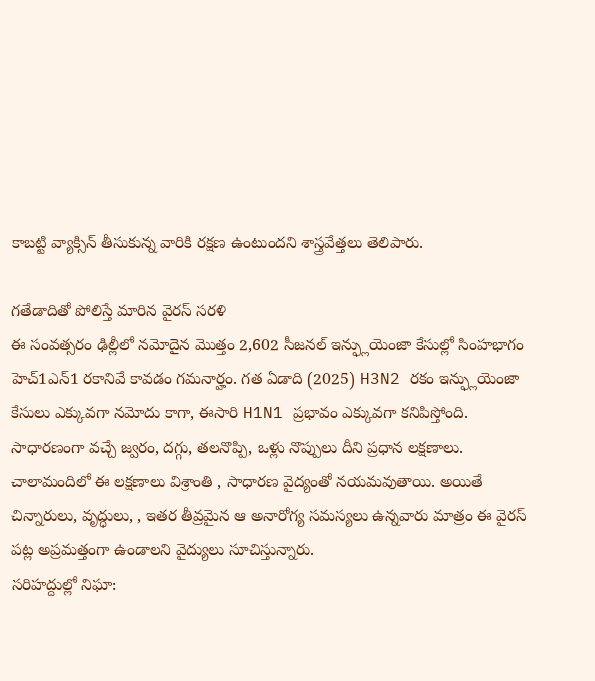కాబట్టి వ్యాక్సిన్ తీసుకున్న వారికి రక్షణ ఉంటుందని శాస్త్రవేత్తలు తెలిపారు.

గతేడాదితో పోలిస్తే మారిన వైరస్ సరళి
ఈ సంవత్సరం ఢిల్లీలో నమోదైన మొత్తం 2,602 సీజనల్ ఇన్ఫ్లుయెంజా కేసుల్లో సింహభాగం హెచ్1ఎన్1 రకానివే కావడం గమనార్హం. గత ఏడాది (2025) H3N2 రకం ఇన్ఫ్లుయెంజా కేసులు ఎక్కువగా నమోదు కాగా, ఈసారి H1N1 ప్రభావం ఎక్కువగా కనిపిస్తోంది. సాధారణంగా వచ్చే జ్వరం, దగ్గు, తలనొప్పి, ఒళ్లు నొప్పులు దీని ప్రధాన లక్షణాలు. చాలామందిలో ఈ లక్షణాలు విశ్రాంతి , సాధారణ వైద్యంతో నయమవుతాయి. అయితే చిన్నారులు, వృద్ధులు, , ఇతర తీవ్రమైన ఆ అనారోగ్య సమస్యలు ఉన్నవారు మాత్రం ఈ వైరస్ పట్ల అప్రమత్తంగా ఉండాలని వైద్యులు సూచిస్తున్నారు.
సరిహద్దుల్లో నిఘా: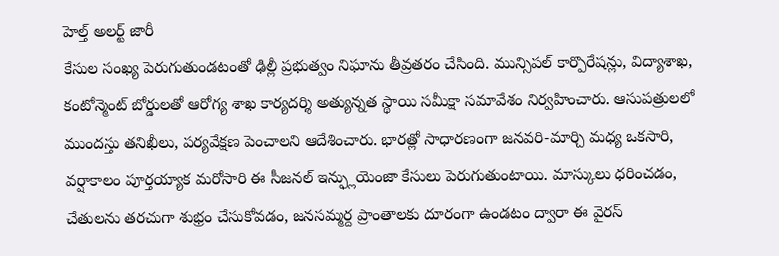హెల్త్ అలర్ట్ జారీ
కేసుల సంఖ్య పెరుగుతుండటంతో ఢిల్లీ ప్రభుత్వం నిఘాను తీవ్రతరం చేసింది. మున్సిపల్ కార్పొరేషన్లు, విద్యాశాఖ, కంటోన్మెంట్ బోర్డులతో ఆరోగ్య శాఖ కార్యదర్శి అత్యున్నత స్థాయి సమీక్షా సమావేశం నిర్వహించారు. ఆసుపత్రులలో ముందస్తు తనిఖీలు, పర్యవేక్షణ పెంచాలని ఆదేశించారు. భారత్లో సాధారణంగా జనవరి-మార్చి మధ్య ఒకసారి, వర్షాకాలం పూర్తయ్యాక మరోసారి ఈ సీజనల్ ఇన్ఫ్లుయెంజా కేసులు పెరుగుతుంటాయి. మాస్కులు ధరించడం, చేతులను తరచుగా శుభ్రం చేసుకోవడం, జనసమ్మర్ద ప్రాంతాలకు దూరంగా ఉండటం ద్వారా ఈ వైరస్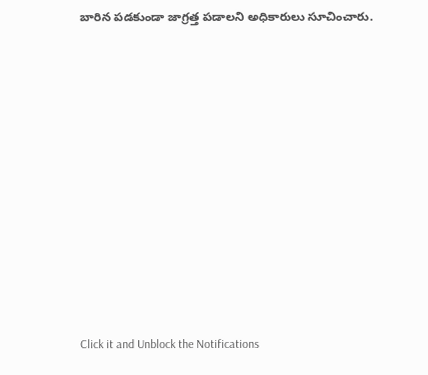బారిన పడకుండా జాగ్రత్త పడాలని అధికారులు సూచించారు.














Click it and Unblock the Notifications